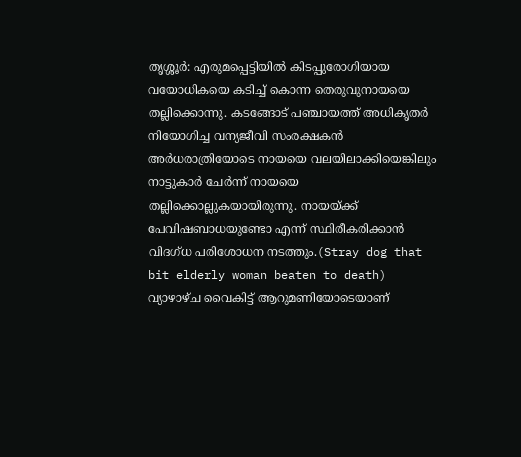തൃശ്ശൂർ: എരുമപ്പെട്ടിയിൽ കിടപ്പുരോഗിയായ വയോധികയെ കടിച്ച് കൊന്ന തെരുവുനായയെ തല്ലിക്കൊന്നു. കടങ്ങോട് പഞ്ചായത്ത് അധികൃതർ നിയോഗിച്ച വന്യജീവി സംരക്ഷകൻ അർധരാത്രിയോടെ നായയെ വലയിലാക്കിയെങ്കിലും നാട്ടുകാർ ചേർന്ന് നായയെ തല്ലിക്കൊല്ലുകയായിരുന്നു. നായയ്ക്ക് പേവിഷബാധയുണ്ടോ എന്ന് സ്ഥിരീകരിക്കാൻ വിദഗ്ധ പരിശോധന നടത്തും.(Stray dog that bit elderly woman beaten to death)
വ്യാഴാഴ്ച വൈകിട്ട് ആറുമണിയോടെയാണ്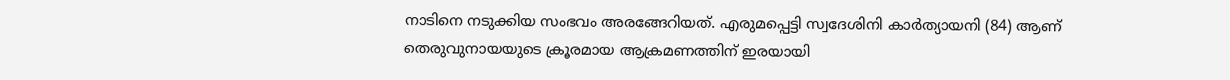നാടിനെ നടുക്കിയ സംഭവം അരങ്ങേറിയത്. എരുമപ്പെട്ടി സ്വദേശിനി കാർത്യായനി (84) ആണ് തെരുവുനായയുടെ ക്രൂരമായ ആക്രമണത്തിന് ഇരയായി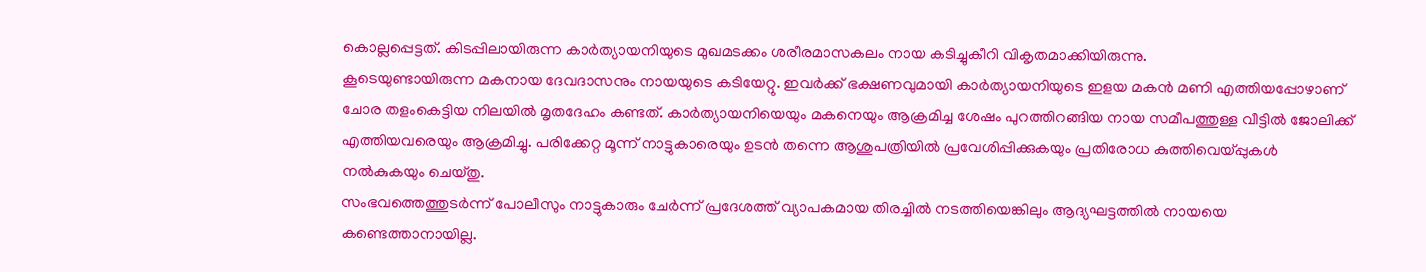കൊല്ലപ്പെട്ടത്. കിടപ്പിലായിരുന്ന കാർത്യായനിയുടെ മുഖമടക്കം ശരീരമാസകലം നായ കടിച്ചുകീറി വികൃതമാക്കിയിരുന്നു.
കൂടെയുണ്ടായിരുന്ന മകനായ ദേവദാസനും നായയുടെ കടിയേറ്റു. ഇവർക്ക് ഭക്ഷണവുമായി കാർത്യായനിയുടെ ഇളയ മകൻ മണി എത്തിയപ്പോഴാണ് ചോര തളംകെട്ടിയ നിലയിൽ മൃതദേഹം കണ്ടത്. കാർത്യായനിയെയും മകനെയും ആക്രമിച്ച ശേഷം പുറത്തിറങ്ങിയ നായ സമീപത്തുള്ള വീട്ടിൽ ജോലിക്ക് എത്തിയവരെയും ആക്രമിച്ചു. പരിക്കേറ്റ മൂന്ന് നാട്ടുകാരെയും ഉടൻ തന്നെ ആശുപത്രിയിൽ പ്രവേശിപ്പിക്കുകയും പ്രതിരോധ കുത്തിവെയ്പ്പുകൾ നൽകുകയും ചെയ്തു.
സംഭവത്തെത്തുടർന്ന് പോലീസും നാട്ടുകാരും ചേർന്ന് പ്രദേശത്ത് വ്യാപകമായ തിരച്ചിൽ നടത്തിയെങ്കിലും ആദ്യഘട്ടത്തിൽ നായയെ കണ്ടെത്താനായില്ല.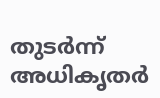തുടർന്ന് അധികൃതർ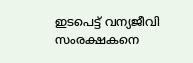ഇടപെട്ട് വന്യജീവി സംരക്ഷകനെ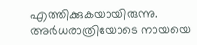എത്തിക്കുകയായിരുന്നു. അർധരാത്രിയോടെ നായയെ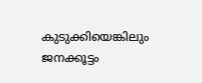കുടുക്കിയെങ്കിലും ജനക്കൂട്ടം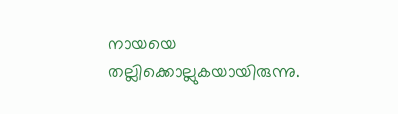നായയെ തല്ലിക്കൊല്ലുകയായിരുന്നു.